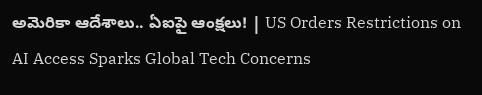అమెరికా ఆదేశాలు.. ఏఐపై ఆంక్షలు! | US Orders Restrictions on AI Access Sparks Global Tech Concerns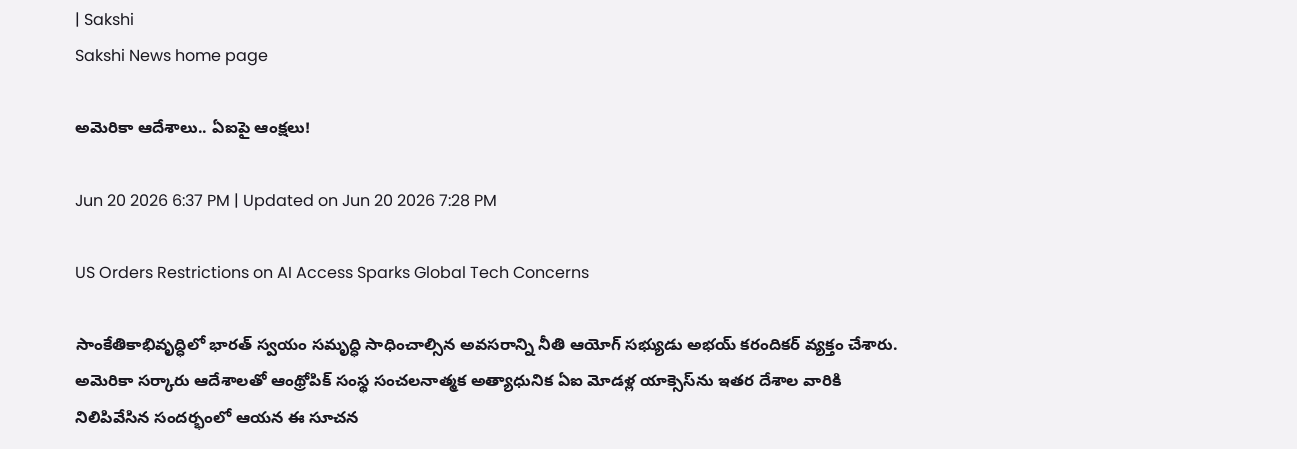| Sakshi
Sakshi News home page

అమెరికా ఆదేశాలు.. ఏఐపై ఆంక్షలు!

Jun 20 2026 6:37 PM | Updated on Jun 20 2026 7:28 PM

US Orders Restrictions on AI Access Sparks Global Tech Concerns

సాంకేతికాభివృద్ధిలో భారత్‌ స్వయం సమృద్ధి సాధించాల్సిన అవసరాన్ని నీతి ఆయోగ్‌ సభ్యుడు అభయ్‌ కరందికర్‌ వ్యక్తం చేశారు. అమెరికా సర్కారు ఆదేశాలతో ఆంథ్రోపిక్‌ సంస్థ సంచలనాత్మక అత్యాధునిక ఏఐ మోడళ్ల యాక్సెస్‌ను ఇతర దేశాల వారికి నిలిపివేసిన సందర్భంలో ఆయన ఈ సూచన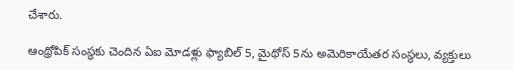చేశారు.

ఆంథ్రోపిక్‌ సంస్థకు చెందిన ఏఐ మోడళ్లు ఫ్యాబిల్‌ 5, మైథోస్‌ 5ను అమెరికాయేతర సంస్థలు, వ్యక్తులు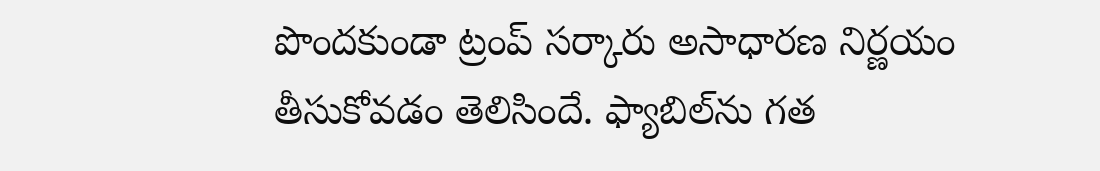పొందకుండా ట్రంప్‌ సర్కారు అసాధారణ నిర్ణయం తీసుకోవడం తెలిసిందే. ఫ్యాబిల్‌ను గత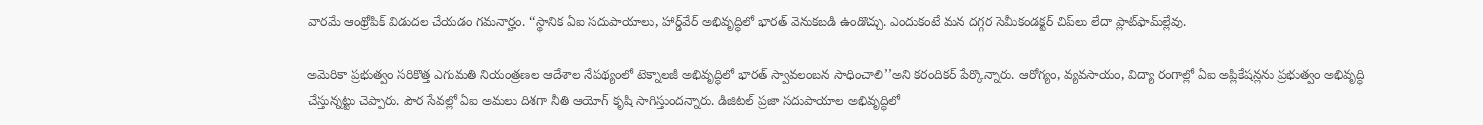వారమే ఆంథ్రోపిక్‌ విడుదల చేయడం గమనార్హం. ‘‘స్థానిక ఏఐ సదుపాయాలు, హార్డ్‌వేర్‌ అభివృద్ధిలో భారత్‌ వెనుకబడి ఉండొచ్చు. ఎందుకంటే మన దగ్గర సెమీకండక్టర్‌ చిప్‌లు లేదా ప్లాట్‌ఫామ్‌ల్లేవు.

అమెరికా ప్రభుత్వం సరికొత్త ఎగుమతి నియంత్రణల ఆదేశాల నేపథ్యంలో టెక్నాలజీ అభివృద్ధిలో భారత్‌ స్వావలంబన సాధించాలి’’అని కరందికర్‌ పేర్కొన్నారు. ఆరోగ్యం, వ్యవసాయం, విద్యా రంగాల్లో ఏఐ అప్లికేషన్లను ప్రభుత్వం అభివృద్ధి చేస్తున్నట్టు చెప్పారు. పౌర సేవల్లో ఏఐ అమలు దిశగా నీతి ఆయోగ్‌ కృషి సాగిస్తుందన్నారు. డిజిటల్‌ ప్రజా సదుపాయాల అభివృద్ధిలో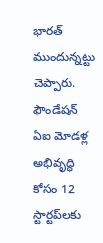భారత్‌ ముందున్నట్టు చెప్పారు. ఫౌండేషన్‌ ఏఐ మోడళ్ల అభివృద్ధి కోసం 12 స్టార్టప్‌లకు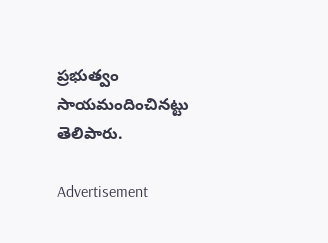ప్రభుత్వం సాయమందించినట్టు తెలిపారు.

Advertisement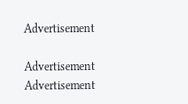Advertisement

Advertisement
Advertisement